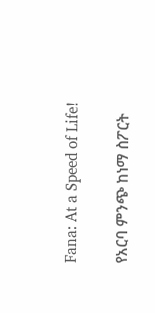Fana: At a Speed of Life!

የአርባ ምንጭ ከነማ ስፖርት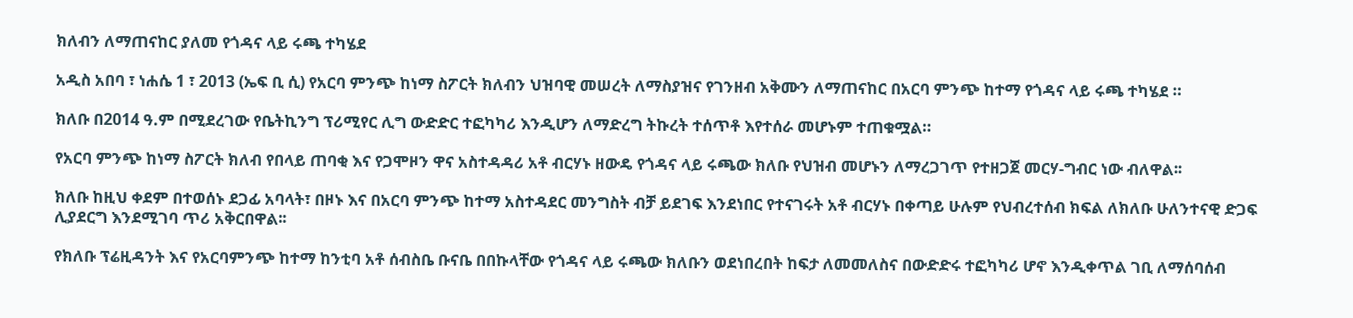ክለብን ለማጠናከር ያለመ የጎዳና ላይ ሩጫ ተካሄደ

አዲስ አበባ ፣ ነሐሴ 1 ፣ 2013 (ኤፍ ቢ ሲ) የአርባ ምንጭ ከነማ ስፖርት ክለብን ህዝባዊ መሠረት ለማስያዝና የገንዘብ አቅሙን ለማጠናከር በአርባ ምንጭ ከተማ የጎዳና ላይ ሩጫ ተካሄደ ።

ክለቡ በ2014 ዓ.ም በሚደረገው የቤትኪንግ ፕሪሚየር ሊግ ውድድር ተፎካካሪ እንዲሆን ለማድረግ ትኩረት ተሰጥቶ እየተሰራ መሆኑም ተጠቁሟል።

የአርባ ምንጭ ከነማ ስፖርት ክለብ የበላይ ጠባቂ እና የጋሞዞን ዋና አስተዳዳሪ አቶ ብርሃኑ ዘውዴ የጎዳና ላይ ሩጫው ክለቡ የህዝብ መሆኑን ለማረጋገጥ የተዘጋጀ መርሃ-ግብር ነው ብለዋል፡፡

ክለቡ ከዚህ ቀደም በተወሰኑ ደጋፊ አባላት፣ በዞኑ እና በአርባ ምንጭ ከተማ አስተዳደር መንግስት ብቻ ይደገፍ እንደነበር የተናገሩት አቶ ብርሃኑ በቀጣይ ሁሉም የህብረተሰብ ክፍል ለክለቡ ሁለንተናዊ ድጋፍ ሊያደርግ እንደሚገባ ጥሪ አቅርበዋል፡፡

የክለቡ ፕሬዚዳንት እና የአርባምንጭ ከተማ ከንቲባ አቶ ሰብስቤ ቡናቤ በበኩላቸው የጎዳና ላይ ሩጫው ክለቡን ወደነበረበት ከፍታ ለመመለስና በውድድሩ ተፎካካሪ ሆኖ እንዲቀጥል ገቢ ለማሰባሰብ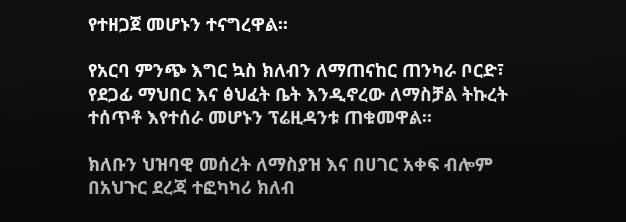የተዘጋጀ መሆኑን ተናግረዋል፡፡

የአርባ ምንጭ እግር ኳስ ክለብን ለማጠናከር ጠንካራ ቦርድ፣ የደጋፊ ማህበር እና ፅህፈት ቤት እንዲኖረው ለማስቻል ትኩረት ተሰጥቶ እየተሰራ መሆኑን ፕሬዚዳንቱ ጠቁመዋል፡፡

ክለቡን ህዝባዊ መሰረት ለማስያዝ እና በሀገር አቀፍ ብሎም በአህጉር ደረጃ ተፎካካሪ ክለብ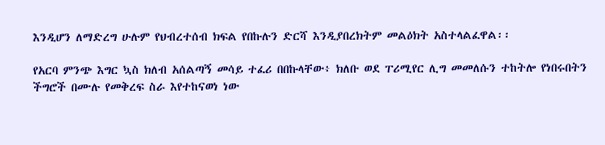እንዲሆን ለማድረግ ሁሉም የህብረተሰብ ክፍል የበኩሉን ድርሻ እንዲያበረክትም መልዕክት አስተላልፈዋል፡፡

የአርባ ምንጭ እግር ኳስ ክለብ አሰልጣኝ መሳይ ተፈሪ በበኩላቸው፥ ክለቡ ወደ ፐሪሚየር ሊግ መመለሱን ተከትሎ የነበሩበትን ችግሮች በሙሉ የመቅረፍ ስራ እየተከናወነ ነው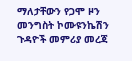ማለታቸውን የጋሞ ዞን መንግስት ኮሙዩንኬሽን ጉዳዮች መምሪያ መረጃ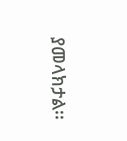ያመላክታል፡፡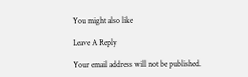You might also like

Leave A Reply

Your email address will not be published.